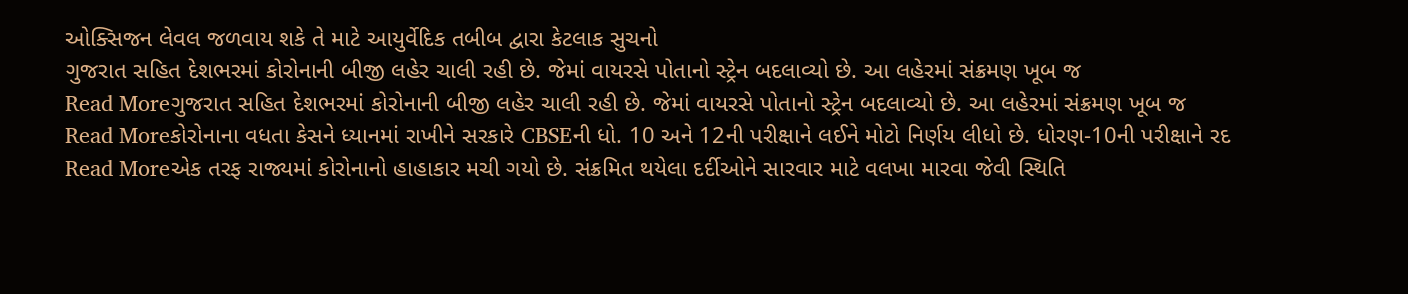ઓક્સિજન લેવલ જળવાય શકે તે માટે આયુર્વેદિક તબીબ દ્વારા કેટલાક સુચનો
ગુજરાત સહિત દેશભરમાં કોરોનાની બીજી લહેર ચાલી રહી છે. જેમાં વાયરસે પોતાનો સ્ટ્રેન બદલાવ્યો છે. આ લહેરમાં સંક્રમણ ખૂબ જ
Read Moreગુજરાત સહિત દેશભરમાં કોરોનાની બીજી લહેર ચાલી રહી છે. જેમાં વાયરસે પોતાનો સ્ટ્રેન બદલાવ્યો છે. આ લહેરમાં સંક્રમણ ખૂબ જ
Read Moreકોરોનાના વધતા કેસને ધ્યાનમાં રાખીને સરકારે CBSEની ધો. 10 અને 12ની પરીક્ષાને લઈને મોટો નિર્ણય લીધો છે. ધોરણ-10ની પરીક્ષાને રદ
Read Moreએક તરફ રાજ્યમાં કોરોનાનો હાહાકાર મચી ગયો છે. સંક્રમિત થયેલા દર્દીઓને સારવાર માટે વલખા મારવા જેવી સ્થિતિ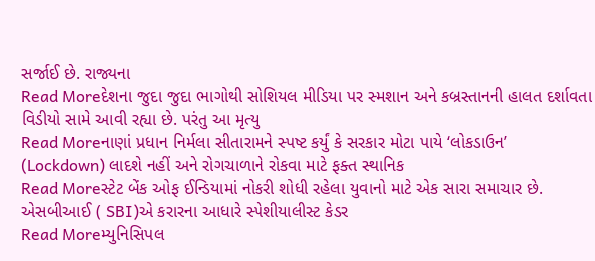સર્જાઈ છે. રાજ્યના
Read Moreદેશના જુદા જુદા ભાગોથી સોશિયલ મીડિયા પર સ્મશાન અને કબ્રસ્તાનની હાલત દર્શાવતા વિડીયો સામે આવી રહ્યા છે. પરંતુ આ મૃત્યુ
Read Moreનાણાં પ્રધાન નિર્મલા સીતારામને સ્પષ્ટ કર્યું કે સરકાર મોટા પાયે ‘લોકડાઉન’ (Lockdown) લાદશે નહીં અને રોગચાળાને રોકવા માટે ફક્ત સ્થાનિક
Read Moreસ્ટેટ બેંક ઓફ ઈન્ડિયામાં નોકરી શોધી રહેલા યુવાનો માટે એક સારા સમાચાર છે. એસબીઆઈ ( SBI)એ કરારના આધારે સ્પેશીયાલીસ્ટ કેડર
Read Moreમ્યુનિસિપલ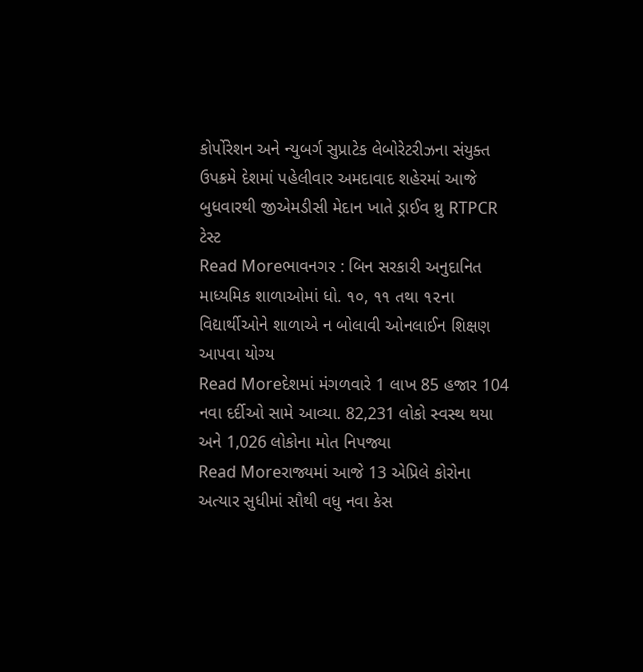કોર્પોરેશન અને ન્યુબર્ગ સુપ્રાટેક લેબોરેટરીઝના સંયુક્ત ઉપક્રમે દેશમાં પહેલીવાર અમદાવાદ શહેરમાં આજે બુધવારથી જીએમડીસી મેદાન ખાતે ડ્રાઈવ થ્રુ RTPCR ટેસ્ટ
Read Moreભાવનગર : બિન સરકારી અનુદાનિત માધ્યમિક શાળાઓમાં ધો. ૧૦, ૧૧ તથા ૧૨ના વિદ્યાર્થીઓને શાળાએ ન બોલાવી ઓનલાઈન શિક્ષણ આપવા યોગ્ય
Read Moreદેશમાં મંગળવારે 1 લાખ 85 હજાર 104 નવા દર્દીઓ સામે આવ્યા. 82,231 લોકો સ્વસ્થ થયા અને 1,026 લોકોના મોત નિપજ્યા
Read Moreરાજ્યમાં આજે 13 એપ્રિલે કોરોના અત્યાર સુધીમાં સૌથી વધુ નવા કેસ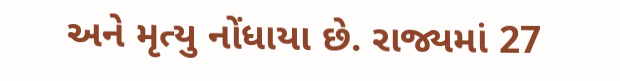અને મૃત્યુ નોંધાયા છે. રાજ્યમાં 27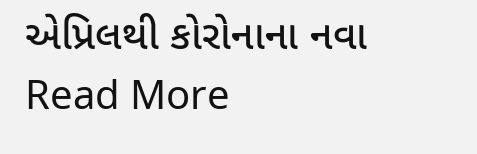એપ્રિલથી કોરોનાના નવા
Read More